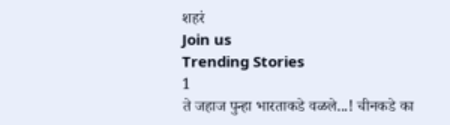शहरं
Join us
Trending Stories
1
ते जहाज पुन्हा भारताकडे वळले...! चीनकडे का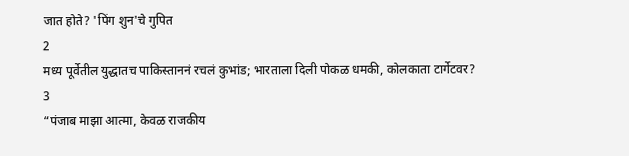जात होते? 'पिंग शुन'चे गुपित
2
मध्य पूर्वेतील युद्धातच पाकिस्ताननं रचलं कुभांड; भारताला दिली पोकळ धमकी, कोलकाता टार्गेटवर?
3
“पंजाब माझा आत्मा, केवळ राजकीय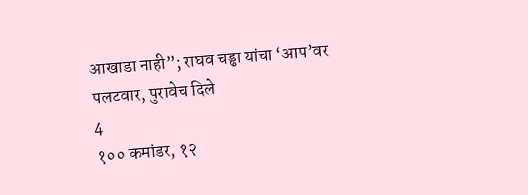आखाडा नाही”; राघव चड्ढा यांचा ‘आप’वर पलटवार, पुरावेच दिले
4
१०० कमांडर, १२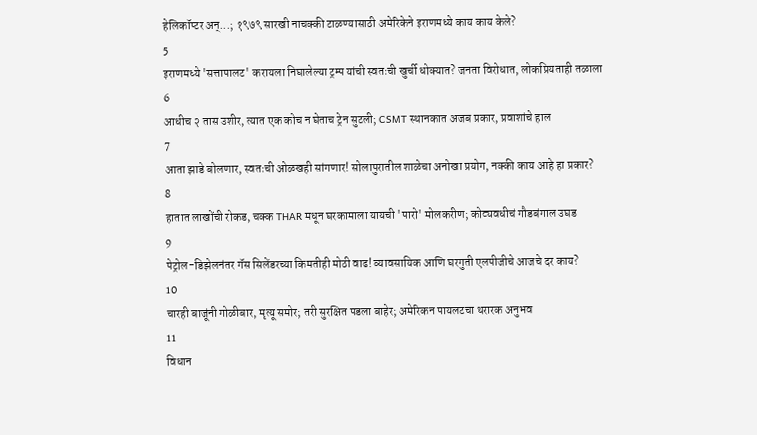हेलिकॉप्टर अन्...; १९७९ सारखी नाचक्की टाळण्यासाठी अमेरिकेने इराणमध्ये काय काय केले?
5
इराणमध्ये 'सत्तापालट' करायला निघालेल्या ट्रम्प यांची स्वतःची खुर्ची धोक्यात? जनता विरोधात, लोकप्रियताही तळाला
6
आधीच २ तास उशीर, त्यात एक कोच न घेताच ट्रेन सुटली; CSMT स्थानकात अजब प्रकार, प्रवाशांचे हाल
7
आता झाडे बोलणार, स्वतःची ओळखही सांगणार! सोलापुरातील शाळेचा अनोखा प्रयोग, नक्की काय आहे हा प्रकार?
8
हातात लाखोंची रोकड, चक्क THAR मधून घरकामाला यायची 'पारो' मोलकरीण; कोट्यवधीचं गौडबंगाल उघड
9
पेट्रोल-डिझेलनंतर गॅस सिलेंडरच्या किमतीही मोठी वाढ! व्यावसायिक आणि घरगुती एलपीजीचे आजचे दर काय?
10
चारही बाजूंनी गोळीबार, मृत्यू समोर; तरी सुरक्षित पडला बाहेर; अमेरिकन पायलटचा थरारक अनुभव
11
विधान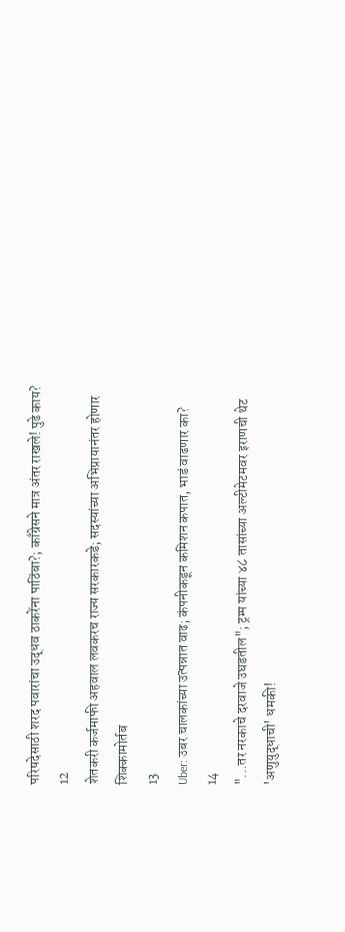परिषदेसाठी शरद पवारांचा उद्धव ठाकरेंना पाठिंबा?; काँग्रेसने मात्र अंतर राखले! पुढे काय?
12
शेतकरी कर्जमाफी अहवाल लवकरच राज्य सरकारकडे; सदस्यांच्या अभिप्रायानंतर होणार शिक्कामोर्तब
13
Uber: उबर चालकांच्या उत्पन्नात वाढ; कंपनीकडून कमिशन कपात, भाडं वाढणार का?
14
"...तर नरकाचे दरवाजे उघडतील"; ट्रम्प यांच्या ४८ तासांच्या अल्टीमेटमवर इराणची थेट 'अणुयुद्धाची' धमकी!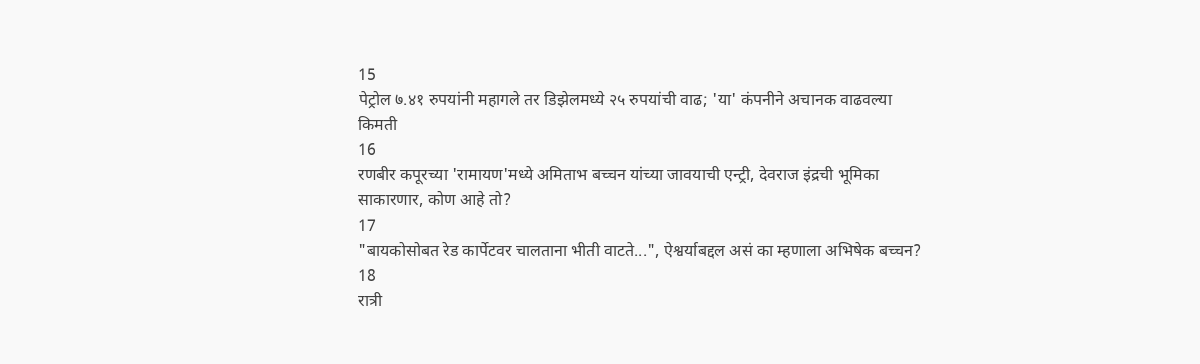15
पेट्रोल ७.४१ रुपयांनी महागले तर डिझेलमध्ये २५ रुपयांची वाढ; 'या' कंपनीने अचानक वाढवल्या किमती
16
रणबीर कपूरच्या 'रामायण'मध्ये अमिताभ बच्चन यांच्या जावयाची एन्ट्री, देवराज इंद्रची भूमिका साकारणार, कोण आहे तो?
17
"बायकोसोबत रेड कार्पेटवर चालताना भीती वाटते...", ऐश्वर्याबद्दल असं का म्हणाला अभिषेक बच्चन?
18
रात्री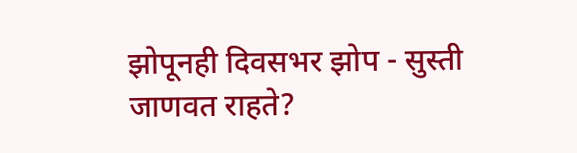झोपूनही दिवसभर झोप - सुस्ती जाणवत राहते?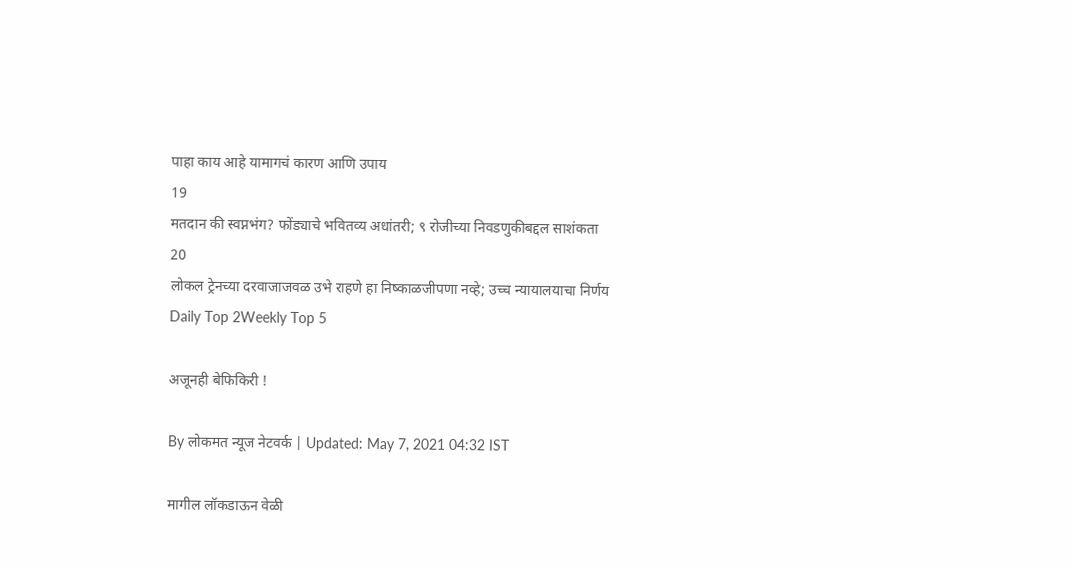पाहा काय आहे यामागचं कारण आणि उपाय
19
मतदान की स्वप्नभंग? फोंड्याचे भवितव्य अधांतरी; ९ रोजीच्या निवडणुकीबद्दल साशंकता
20
लोकल ट्रेनच्या दरवाजाजवळ उभे राहणे हा निष्काळजीपणा नव्हे; उच्च न्यायालयाचा निर्णय
Daily Top 2Weekly Top 5

अजूनही बेफिकिरी !

By लोकमत न्यूज नेटवर्क | Updated: May 7, 2021 04:32 IST

मागील लॉकडाऊन वेळी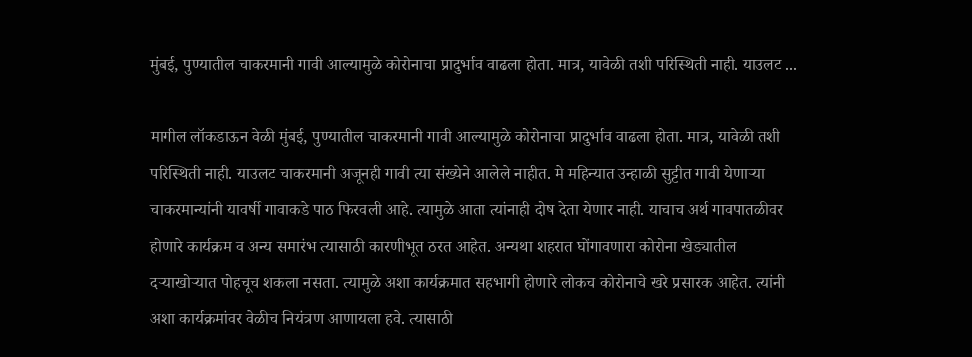मुंबई, पुण्यातील चाकरमानी गावी आल्यामुळे कोरोनाचा प्रादुर्भाव वाढला होता. मात्र, यावेळी तशी परिस्थिती नाही. याउलट ...

मागील लॉकडाऊन वेळी मुंबई, पुण्यातील चाकरमानी गावी आल्यामुळे कोरोनाचा प्रादुर्भाव वाढला होता. मात्र, यावेळी तशी परिस्थिती नाही. याउलट चाकरमानी अजूनही गावी त्या संख्येने आलेले नाहीत. मे महिन्यात उन्हाळी सुट्टीत गावी येणाऱ्या चाकरमान्यांनी यावर्षी गावाकडे पाठ फिरवली आहे. त्यामुळे आता त्यांनाही दोष देता येणार नाही. याचाच अर्थ गावपातळीवर होणारे कार्यक्रम व अन्य समारंभ त्यासाठी कारणीभूत ठरत आहेत. अन्यथा शहरात घोंगावणारा कोरोना खेड्यातील दऱ्याखोऱ्यात पोहचूच शकला नसता. त्यामुळे अशा कार्यक्रमात सहभागी होणारे लोकच कोरोनाचे खरे प्रसारक आहेत. त्यांनी अशा कार्यक्रमांवर वेळीच नियंत्रण आणायला हवे. त्यासाठी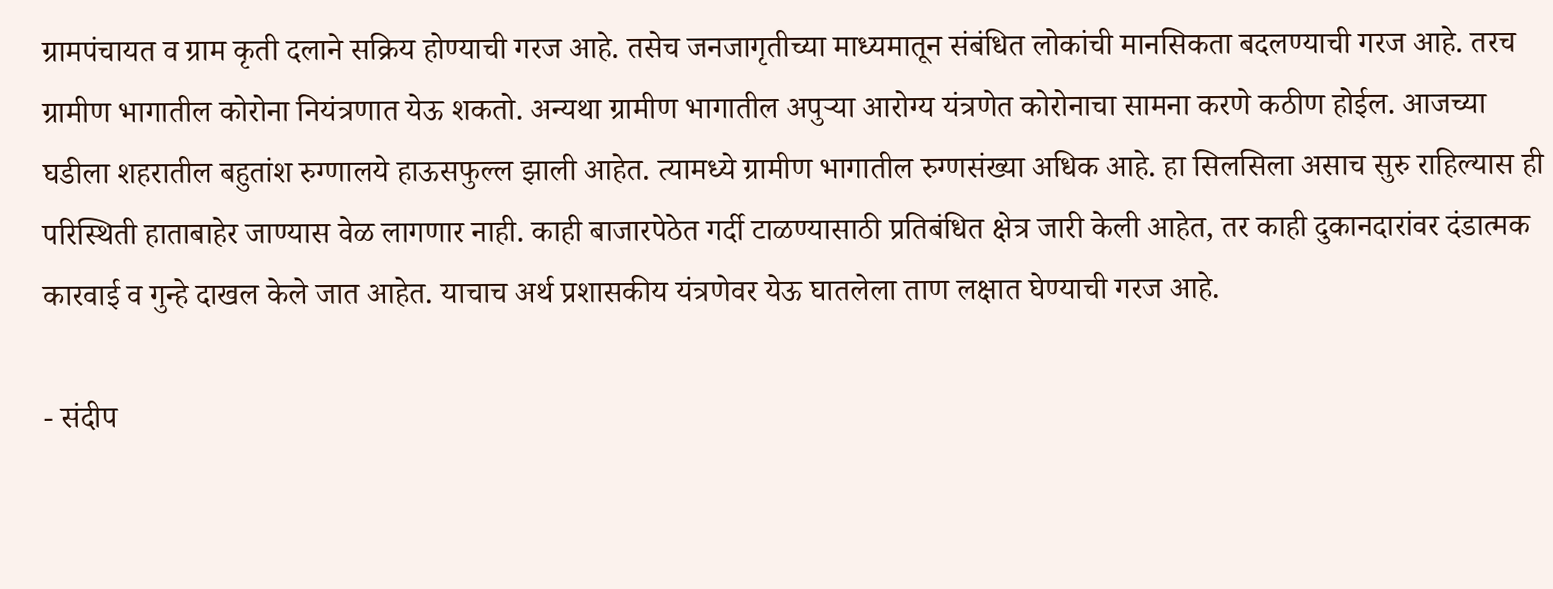ग्रामपंचायत व ग्राम कृती दलाने सक्रिय होण्याची गरज आहे. तसेच जनजागृतीच्या माध्यमातून संबंधित लोकांची मानसिकता बदलण्याची गरज आहे. तरच ग्रामीण भागातील कोरोना नियंत्रणात येऊ शकतो. अन्यथा ग्रामीण भागातील अपुऱ्या आरोग्य यंत्रणेत कोरोनाचा सामना करणे कठीण होईल. आजच्या घडीला शहरातील बहुतांश रुग्णालये हाऊसफुल्ल झाली आहेत. त्यामध्ये ग्रामीण भागातील रुग्णसंख्या अधिक आहे. हा सिलसिला असाच सुरु राहिल्यास ही परिस्थिती हाताबाहेर जाण्यास वेळ लागणार नाही. काही बाजारपेठेत गर्दी टाळण्यासाठी प्रतिबंधित क्षेत्र जारी केली आहेत, तर काही दुकानदारांवर दंडात्मक कारवाई व गुन्हे दाखल केले जात आहेत. याचाच अर्थ प्रशासकीय यंत्रणेवर येऊ घातलेला ताण लक्षात घेण्याची गरज आहे.

- संदीप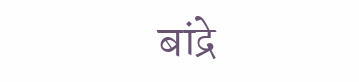बांद्रे